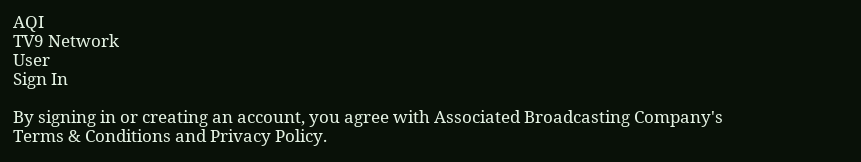AQI
TV9 Network
User
Sign In

By signing in or creating an account, you agree with Associated Broadcasting Company's Terms & Conditions and Privacy Policy.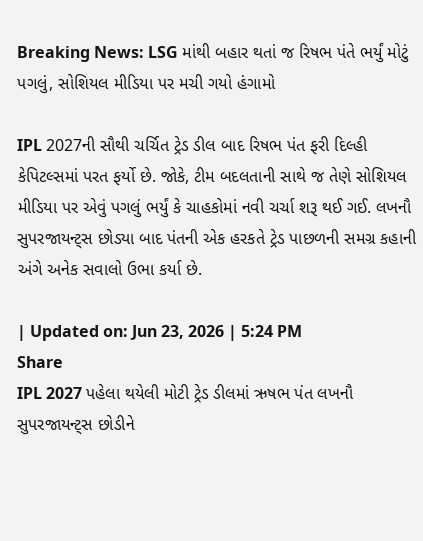Breaking News: LSG માંથી બહાર થતાં જ રિષભ પંતે ભર્યું મોટું પગલું, સોશિયલ મીડિયા પર મચી ગયો હંગામો

IPL 2027ની સૌથી ચર્ચિત ટ્રેડ ડીલ બાદ રિષભ પંત ફરી દિલ્હી કેપિટલ્સમાં પરત ફર્યો છે. જોકે, ટીમ બદલતાની સાથે જ તેણે સોશિયલ મીડિયા પર એવું પગલું ભર્યું કે ચાહકોમાં નવી ચર્ચા શરૂ થઈ ગઈ. લખનૌ સુપરજાયન્ટ્સ છોડ્યા બાદ પંતની એક હરકતે ટ્રેડ પાછળની સમગ્ર કહાની અંગે અનેક સવાલો ઉભા કર્યા છે.

| Updated on: Jun 23, 2026 | 5:24 PM
Share
IPL 2027 પહેલા થયેલી મોટી ટ્રેડ ડીલમાં ઋષભ પંત લખનૌ સુપરજાયન્ટ્સ છોડીને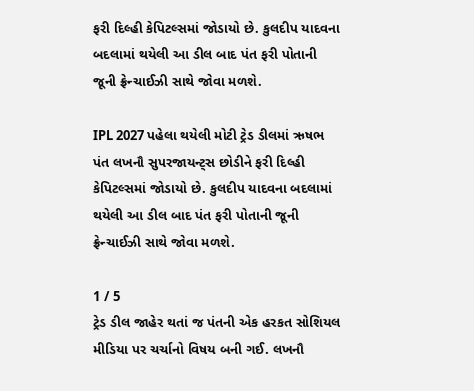ફરી દિલ્હી કેપિટલ્સમાં જોડાયો છે. કુલદીપ યાદવના બદલામાં થયેલી આ ડીલ બાદ પંત ફરી પોતાની જૂની ફ્રેન્ચાઈઝી સાથે જોવા મળશે.

IPL 2027 પહેલા થયેલી મોટી ટ્રેડ ડીલમાં ઋષભ પંત લખનૌ સુપરજાયન્ટ્સ છોડીને ફરી દિલ્હી કેપિટલ્સમાં જોડાયો છે. કુલદીપ યાદવના બદલામાં થયેલી આ ડીલ બાદ પંત ફરી પોતાની જૂની ફ્રેન્ચાઈઝી સાથે જોવા મળશે.

1 / 5
ટ્રેડ ડીલ જાહેર થતાં જ પંતની એક હરકત સોશિયલ મીડિયા પર ચર્ચાનો વિષય બની ગઈ. લખનૌ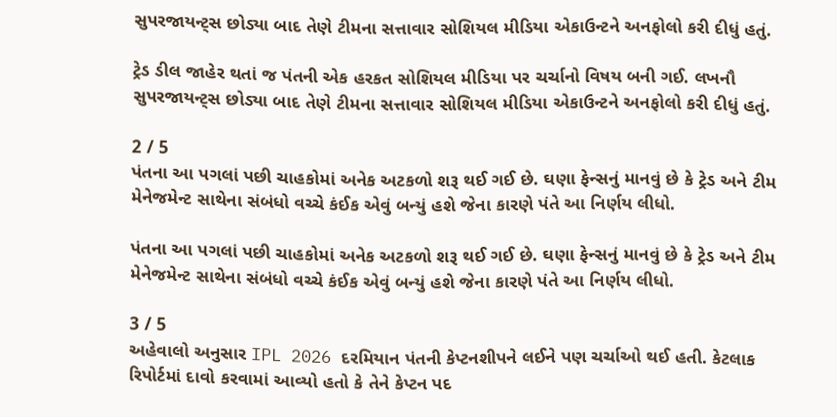સુપરજાયન્ટ્સ છોડ્યા બાદ તેણે ટીમના સત્તાવાર સોશિયલ મીડિયા એકાઉન્ટને અનફોલો કરી દીધું હતું.

ટ્રેડ ડીલ જાહેર થતાં જ પંતની એક હરકત સોશિયલ મીડિયા પર ચર્ચાનો વિષય બની ગઈ. લખનૌ સુપરજાયન્ટ્સ છોડ્યા બાદ તેણે ટીમના સત્તાવાર સોશિયલ મીડિયા એકાઉન્ટને અનફોલો કરી દીધું હતું.

2 / 5
પંતના આ પગલાં પછી ચાહકોમાં અનેક અટકળો શરૂ થઈ ગઈ છે. ઘણા ફેન્સનું માનવું છે કે ટ્રેડ અને ટીમ મેનેજમેન્ટ સાથેના સંબંધો વચ્ચે કંઈક એવું બન્યું હશે જેના કારણે પંતે આ નિર્ણય લીધો.

પંતના આ પગલાં પછી ચાહકોમાં અનેક અટકળો શરૂ થઈ ગઈ છે. ઘણા ફેન્સનું માનવું છે કે ટ્રેડ અને ટીમ મેનેજમેન્ટ સાથેના સંબંધો વચ્ચે કંઈક એવું બન્યું હશે જેના કારણે પંતે આ નિર્ણય લીધો.

3 / 5
અહેવાલો અનુસાર IPL 2026 દરમિયાન પંતની કેપ્ટનશીપને લઈને પણ ચર્ચાઓ થઈ હતી. કેટલાક રિપોર્ટમાં દાવો કરવામાં આવ્યો હતો કે તેને કેપ્ટન પદ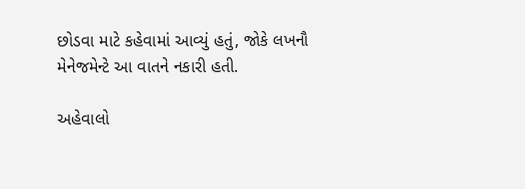છોડવા માટે કહેવામાં આવ્યું હતું, જોકે લખનૌ મેનેજમેન્ટે આ વાતને નકારી હતી.

અહેવાલો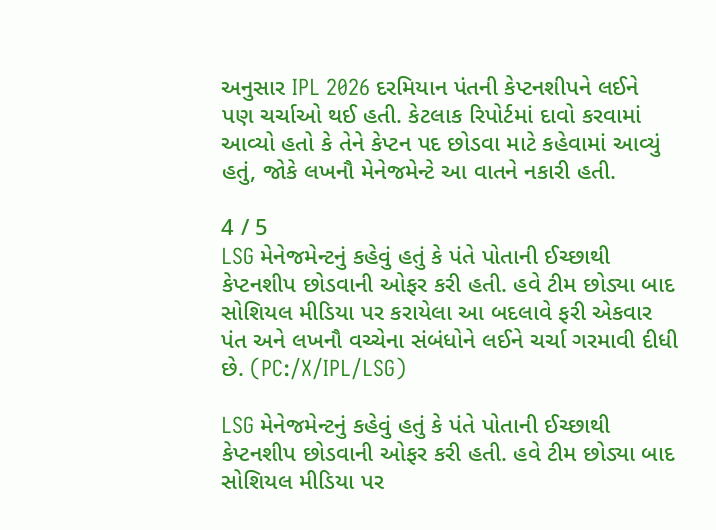અનુસાર IPL 2026 દરમિયાન પંતની કેપ્ટનશીપને લઈને પણ ચર્ચાઓ થઈ હતી. કેટલાક રિપોર્ટમાં દાવો કરવામાં આવ્યો હતો કે તેને કેપ્ટન પદ છોડવા માટે કહેવામાં આવ્યું હતું, જોકે લખનૌ મેનેજમેન્ટે આ વાતને નકારી હતી.

4 / 5
LSG મેનેજમેન્ટનું કહેવું હતું કે પંતે પોતાની ઈચ્છાથી કેપ્ટનશીપ છોડવાની ઓફર કરી હતી. હવે ટીમ છોડ્યા બાદ સોશિયલ મીડિયા પર કરાયેલા આ બદલાવે ફરી એકવાર પંત અને લખનૌ વચ્ચેના સંબંધોને લઈને ચર્ચા ગરમાવી દીધી છે. (PC:/X/IPL/LSG)

LSG મેનેજમેન્ટનું કહેવું હતું કે પંતે પોતાની ઈચ્છાથી કેપ્ટનશીપ છોડવાની ઓફર કરી હતી. હવે ટીમ છોડ્યા બાદ સોશિયલ મીડિયા પર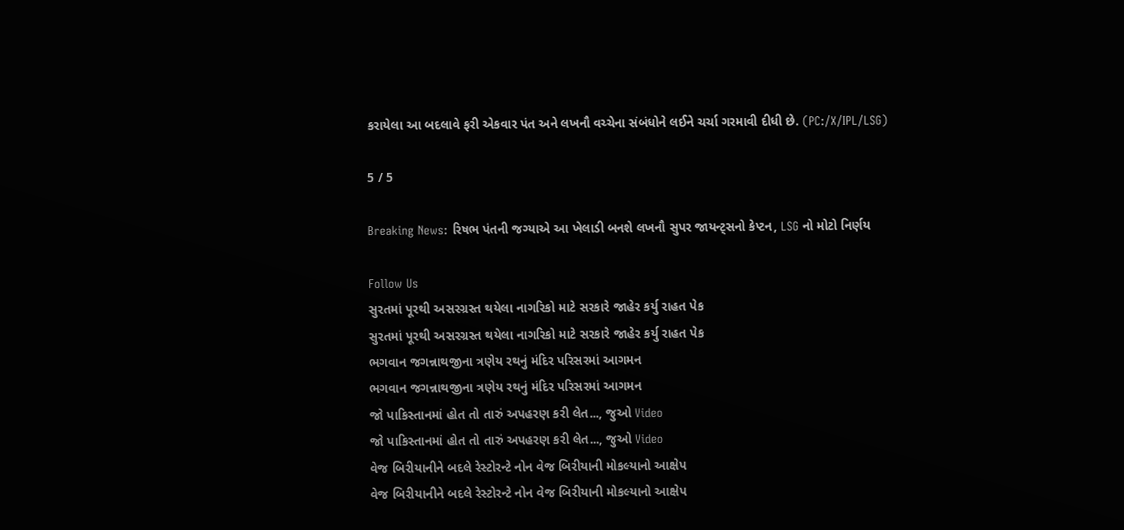કરાયેલા આ બદલાવે ફરી એકવાર પંત અને લખનૌ વચ્ચેના સંબંધોને લઈને ચર્ચા ગરમાવી દીધી છે. (PC:/X/IPL/LSG)

5 / 5

Breaking News: રિષભ પંતની જગ્યાએ આ ખેલાડી બનશે લખનૌ સુપર જાયન્ટ્સનો કેપ્ટન, LSG નો મોટો નિર્ણય

Follow Us
સુરતમાં પૂરથી અસરગ્રસ્ત થયેલા નાગરિકો માટે સરકારે જાહેર કર્યુ રાહત પેક
સુરતમાં પૂરથી અસરગ્રસ્ત થયેલા નાગરિકો માટે સરકારે જાહેર કર્યુ રાહત પેક
ભગવાન જગન્નાથજીના ત્રણેય રથનું મંદિર પરિસરમાં આગમન
ભગવાન જગન્નાથજીના ત્રણેય રથનું મંદિર પરિસરમાં આગમન
જો પાકિસ્તાનમાં હોત તો તારું અપહરણ કરી લેત..., જુઓ Video
જો પાકિસ્તાનમાં હોત તો તારું અપહરણ કરી લેત..., જુઓ Video
વેજ બિરીયાનીને બદલે રેસ્ટોરન્ટે નોન વેજ બિરીયાની મોકલ્યાનો આક્ષેપ
વેજ બિરીયાનીને બદલે રેસ્ટોરન્ટે નોન વેજ બિરીયાની મોકલ્યાનો આક્ષેપ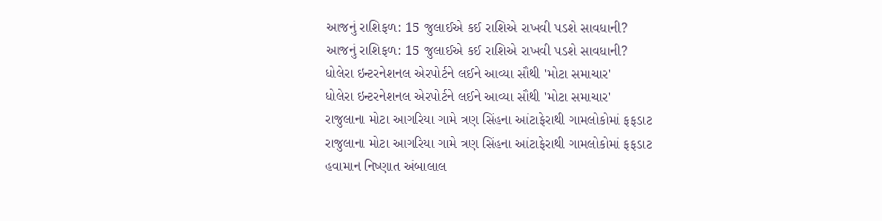આજનું રાશિફળ: 15 જુલાઈએ કઈ રાશિએ રાખવી પડશે સાવધાની?
આજનું રાશિફળ: 15 જુલાઈએ કઈ રાશિએ રાખવી પડશે સાવધાની?
ધોલેરા ઇન્ટરનેશનલ એરપોર્ટને લઈને આવ્યા સૌથી 'મોટા સમાચાર'
ધોલેરા ઇન્ટરનેશનલ એરપોર્ટને લઈને આવ્યા સૌથી 'મોટા સમાચાર'
રાજુલાના મોટા આગરિયા ગામે ત્રણ સિંહના આંટાફેરાથી ગામલોકોમાં ફફડાટ
રાજુલાના મોટા આગરિયા ગામે ત્રણ સિંહના આંટાફેરાથી ગામલોકોમાં ફફડાટ
હવામાન નિષ્ણાત અંબાલાલ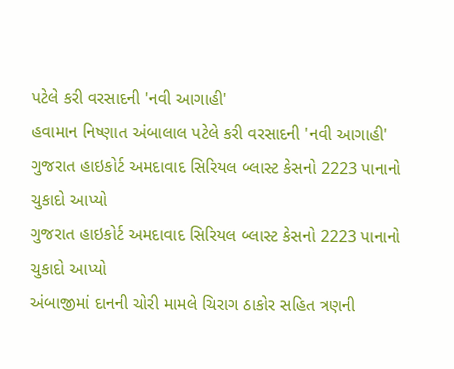પટેલે કરી વરસાદની 'નવી આગાહી'
હવામાન નિષ્ણાત અંબાલાલ પટેલે કરી વરસાદની 'નવી આગાહી'
ગુજરાત હાઇકોર્ટ અમદાવાદ સિરિયલ બ્લાસ્ટ કેસનો 2223 પાનાનો ચુકાદો આપ્યો
ગુજરાત હાઇકોર્ટ અમદાવાદ સિરિયલ બ્લાસ્ટ કેસનો 2223 પાનાનો ચુકાદો આપ્યો
અંબાજીમાં દાનની ચોરી મામલે ચિરાગ ઠાકોર સહિત ત્રણની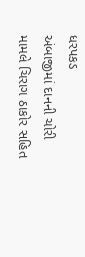ધરપકડ
અંબાજીમાં દાનની ચોરી મામલે ચિરાગ ઠાકોર સહિત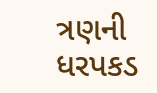ત્રણની ધરપકડ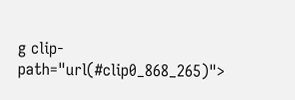g clip-path="url(#clip0_868_265)">